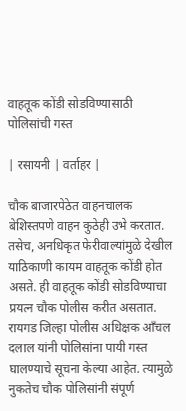वाहतूक कोंडी सोडविण्यासाठी पोलिसांची गस्त

| रसायनी | वर्ताहर |

चौक बाजारपेठेत वाहनचालक बेशिस्तपणे वाहन कुठेही उभे करतात. तसेच, अनधिकृत फेरीवाल्यांमुळे देखील याठिकाणी कायम वाहतूक कोंडी होत असते. ही वाहतूक कोंडी सोडविण्याचा प्रयत्न चौक पोलीस करीत असतात. रायगड जिल्हा पोलीस अधिक्षक आँचल दलाल यांनी पोलिसांना पायी गस्त घालण्याचे सूचना केल्या आहेत. त्यामुळे नुकतेच चौक पोलिसांनी संपूर्ण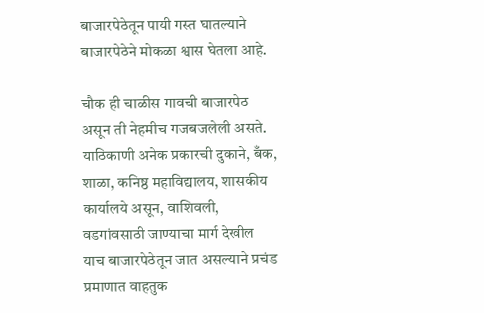बाजारपेठेतून पायी गस्त घातल्याने बाजारपेठेने मोकळा श्वास घेतला आहे.

चौक ही चाळीस गावची बाजारपेठ असून ती नेहमीच गजबजलेली असते. याठिकाणी अनेक प्रकारची दुकाने, बँक, शाळा, कनिष्ठ महाविद्यालय, शासकीय कार्यालये असून, वाशिवली, वडगांवसाठी जाण्याचा मार्ग देखील याच बाजारपेठेतून जात असल्याने प्रचंड प्रमाणात वाहतुक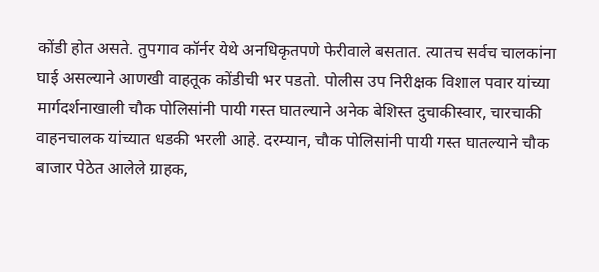कोंडी होत असते. तुपगाव कॉर्नर येथे अनधिकृतपणे फेरीवाले बसतात. त्यातच सर्वच चालकांना घाई असल्याने आणखी वाहतूक कोंडीची भर पडतो. पोलीस उप निरीक्षक विशाल पवार यांच्या मार्गदर्शनाखाली चौक पोलिसांनी पायी गस्त घातल्याने अनेक बेशिस्त दुचाकीस्वार, चारचाकी वाहनचालक यांच्यात धडकी भरली आहे. दरम्यान, चौक पोलिसांनी पायी गस्त घातल्याने चौक बाजार पेठेत आलेले ग्राहक,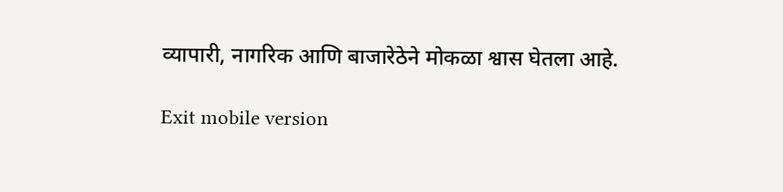व्यापारी, नागरिक आणि बाजारेठेने मोकळा श्वास घेतला आहे.

Exit mobile version